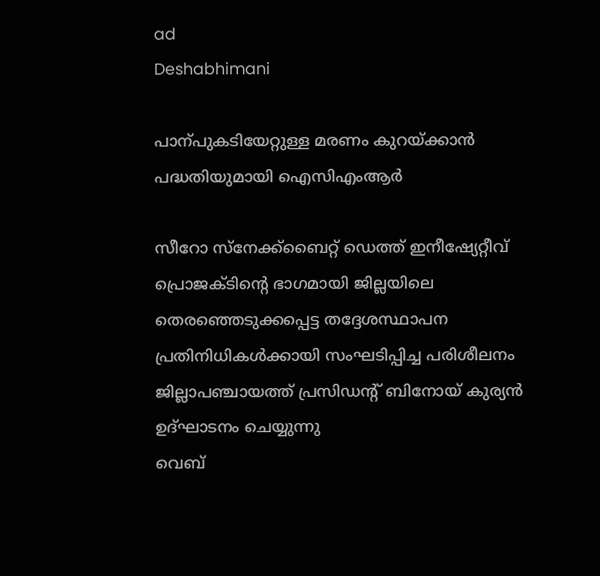ad
Deshabhimani

പാന്പുകടിയേറ്റുള്ള മരണം കുറയ്‌ക്കാൻ പദ്ധതിയുമായി ഐസിഎംആർ

സീറോ സ്‌നേക്ക്‌ബൈറ്റ് ഡെത്ത് ഇനീഷ്യേറ്റീവ് പ്രൊജക്ടിന്റെ ഭാഗമായി ജില്ലയിലെ തെരഞ്ഞെടുക്കപ്പെട്ട തദ്ദേശസ്ഥാപന പ്രതിനിധികള്‍ക്കായി സംഘടിപ്പിച്ച പരിശീലനം ജില്ലാപഞ്ചായത്ത് പ്രസിഡന്റ് ബിനോയ് കുര്യന്‍ ഉദ്ഘാടനം ചെയ്യുന്നു
വെബ്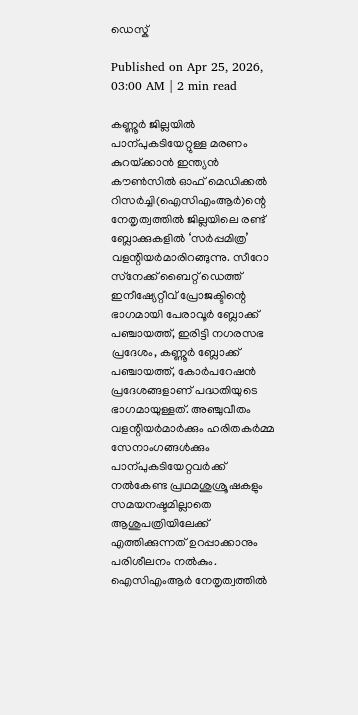ഡെസ്ക്

Published on Apr 25, 2026, 03:00 AM | 2 min read

കണ്ണൂർ ജില്ലയിൽ പാന്പുകടിയേറ്റുള്ള മരണം കുറയ്‌ക്കാൻ ഇന്ത്യൻ കൗൺസിൽ ഓഫ് മെഡിക്കൽ റിസർച്ചി(ഐസിഎംആർ)ന്റെ നേതൃത്വത്തിൽ ജില്ലയിലെ രണ്ട്‌ ബ്ലോക്കുകളിൽ ‘സർപ്പമിത്ര’ വളന്റിയർമാരിറങ്ങുന്നു. സീറോ സ്‌നേക്ക്‌ ബൈറ്റ് ഡെത്ത് ഇനീഷ്യേറ്റീവ് പ്രോജക്ടിന്റെ ഭാഗമായി പേരാവൂർ ബ്ലോക്ക്‌ പഞ്ചായത്ത്‌, ഇരിട്ടി നഗരസഭ പ്രദേശം, കണ്ണൂർ ബ്ലോക്ക്‌ പഞ്ചായത്ത്‌, കോർപറേഷൻ പ്രദേശങ്ങളാണ്‌ പദ്ധതിയുടെ ഭാഗമായുള്ളത്‌. അഞ്ചുവീതം വളന്റിയർമാർക്കും ഹരിതകർമ്മ സേനാംഗങ്ങൾക്കും പാന്പുകടിയേറ്റവർക്ക്‌ നൽകേണ്ട പ്രഥമശുശ്രൂഷകളും സമയനഷ്ടമില്ലാതെ ആശുപത്രിയിലേക്ക്‌ എത്തിക്കുന്നത്‌ ഉറപ്പാക്കാനും പരിശീലനം നൽകും. ഐസിഎംആർ നേതൃത്വത്തിൽ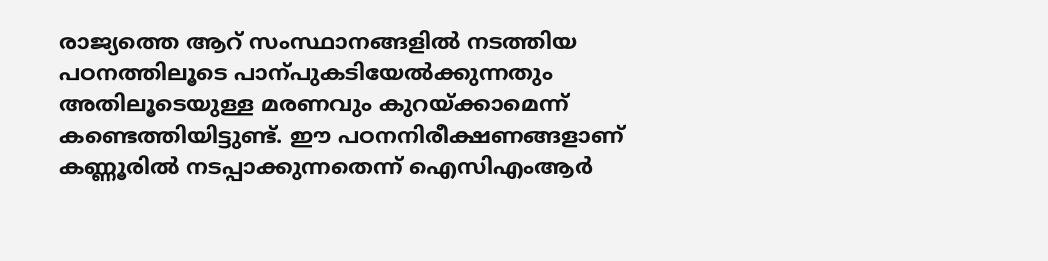രാജ്യത്തെ ആറ്‌ സംസ്ഥാനങ്ങളിൽ നടത്തിയ പഠനത്തിലൂടെ പാന്പുകടിയേൽക്കുന്നതും അതിലൂടെയുള്ള മരണവും കുറയ്‌ക്കാമെന്ന്‌ കണ്ടെത്തിയിട്ടുണ്ട്‌. ഇ‍ൗ പഠനനിരീക്ഷണങ്ങളാണ്‌ കണ്ണൂരിൽ നടപ്പാക്കുന്നതെന്ന്‌ ഐസിഎംആര്‍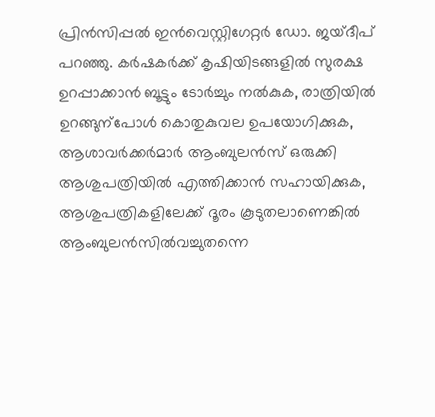പ്രിന്‍സിപ്പല്‍ ഇന്‍വെസ്റ്റിഗേറ്റര്‍ ഡോ. ജയ്ദീപ് പറഞ്ഞു. കർഷകർക്ക്‌ കൃഷിയിടങ്ങളിൽ സുരക്ഷ ഉറപ്പാക്കാൻ ബൂട്ടും ടോർച്ചും നൽകുക, രാത്രിയിൽ ഉറങ്ങുന്പോൾ കൊതുകുവല ഉപയോഗിക്കുക, ആശാവർക്കർമാർ ആംബുലൻസ്‌ ഒരുക്കി ആശുപത്രിയിൽ എത്തിക്കാൻ സഹായിക്കുക, ആശുപത്രികളിലേക്ക്‌ ദൂരം കൂടുതലാണെങ്കിൽ ആംബുലൻസിൽവച്ചുതന്നെ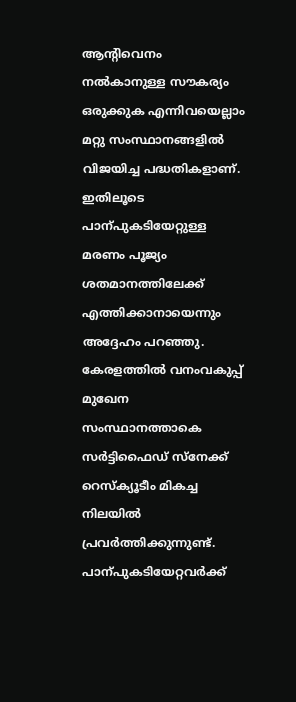ആന്റിവെനം നൽകാനുള്ള സ‍ൗകര്യം ഒരുക്കുക എന്നിവയെല്ലാം മറ്റു സംസ്ഥാനങ്ങളിൽ വിജയിച്ച പദ്ധതികളാണ്‌. ഇതിലൂടെ പാന്പുകടിയേറ്റുള്ള മരണം പൂജ്യം ശതമാനത്തിലേക്ക്‌ എത്തിക്കാനായെന്നും അദ്ദേഹം പറഞ്ഞു. കേരളത്തിൽ വനംവകുപ്പ്‌ മുഖേന സംസ്ഥാനത്താകെ സർട്ടിഫൈഡ്‌ സ്‌നേക്ക്‌ റെസ്‌ക്യൂടീം മികച്ച നിലയിൽ പ്രവർത്തിക്കുന്നുണ്ട്‌. പാന്പുകടിയേറ്റവർക്ക്‌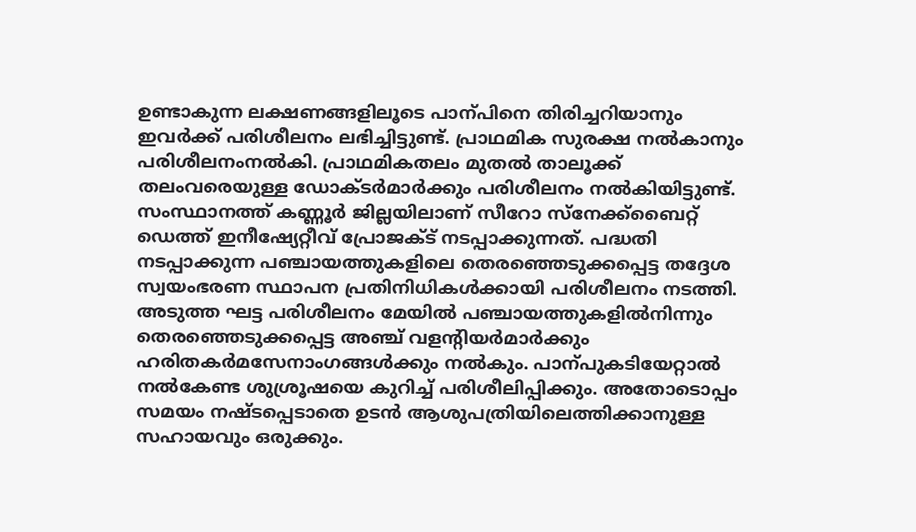ഉണ്ടാകുന്ന ലക്ഷണങ്ങളിലൂടെ പാന്പിനെ തിരിച്ചറിയാനും ഇവർക്ക്‌ പരിശീലനം ലഭിച്ചിട്ടുണ്ട്‌. പ്രാഥമിക സുരക്ഷ നൽകാനും പരിശീലനംനൽകി. പ്രാഥമികതലം മുതൽ താലൂക്ക്‌ തലംവരെയുള്ള ഡോക്ടർമാർക്കും പരിശീലനം നൽകിയിട്ടുണ്ട്‌. സംസ്ഥാനത്ത് കണ്ണൂര്‍ ജില്ലയിലാണ് സീറോ സ്‌നേക്ക്‌ബൈറ്റ് ഡെത്ത് ഇനീഷ്യേറ്റീവ് പ്രോജക്ട്‌ നടപ്പാക്കുന്നത്. പദ്ധതി നടപ്പാക്കുന്ന പഞ്ചായത്തുകളിലെ തെരഞ്ഞെടുക്കപ്പെട്ട തദ്ദേശ സ്വയംഭരണ സ്ഥാപന പ്രതിനിധികള്‍ക്കായി പരിശീലനം നടത്തി. അടുത്ത ഘട്ട പരിശീലനം മേയിൽ പഞ്ചായത്തുകളിൽനിന്നും തെരഞ്ഞെടുക്കപ്പെട്ട അഞ്ച്‌ വളന്റിയർമാർക്കും ഹരിതകർമസേനാംഗങ്ങൾക്കും നൽകും. പാന്പുകടിയേറ്റാൽ നൽകേണ്ട ശുശ്രൂഷയെ കുറിച്ച്‌ പരിശീലിപ്പിക്കും. അതോടൊപ്പം സമയം നഷ്ടപ്പെടാതെ ഉടൻ ആശുപത്രിയിലെത്തിക്കാനുള്ള സഹായവും ഒരുക്കും.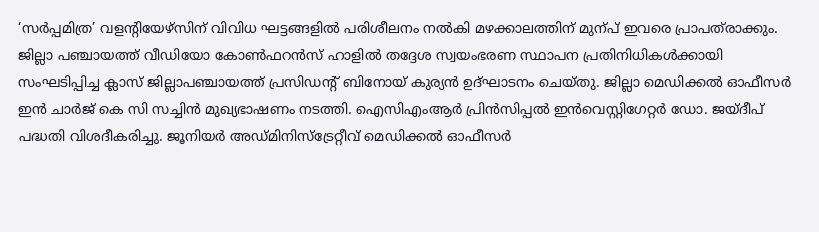‘സർപ്പമിത്ര’ വളന്റിയേഴ്‌സിന്‌ വിവിധ ഘട്ടങ്ങളിൽ പരിശീലനം നൽകി മഴക്കാലത്തിന്‌ മുന്പ്‌ ഇവരെ പ്രാപത്‌രാക്കും. ജില്ലാ പഞ്ചായത്ത് വീഡിയോ കോണ്‍ഫറന്‍സ് ഹാളില്‍ തദ്ദേശ സ്വയംഭരണ സ്ഥാപന പ്രതിനിധികൾക്കായി സംഘടിപ്പിച്ച ക്ലാസ്‌ ജില്ലാപഞ്ചായത്ത് പ്രസിഡന്റ് ബിനോയ് കുര്യന്‍ ഉദ്ഘാടനം ചെയ്തു. ജില്ലാ മെഡിക്കല്‍ ഓഫീസര്‍ ഇന്‍ ചാര്‍ജ് കെ സി സച്ചിന്‍ മുഖ്യഭാഷണം നടത്തി. ഐസിഎംആര്‍ പ്രിന്‍സിപ്പല്‍ ഇന്‍വെസ്റ്റിഗേറ്റര്‍ ഡോ. ജയ്ദീപ് പദ്ധതി വിശദീകരിച്ചു. ജൂനിയര്‍ അഡ്മിനിസ്‌ട്രേറ്റീവ് മെഡിക്കല്‍ ഓഫീസര്‍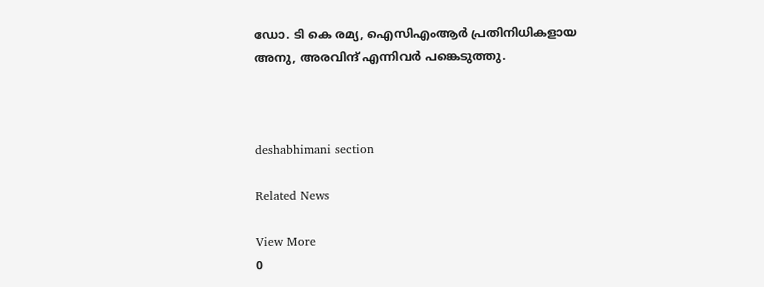ഡോ. ടി കെ രമ്യ, ഐസിഎംആര്‍ പ്രതിനിധികളായ അനു, അരവിന്ദ് എന്നിവർ പങ്കെടുത്തു.



deshabhimani section

Related News

View More
0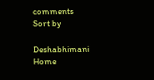comments
Sort by

Deshabhimani
Home